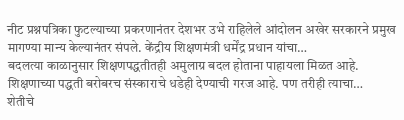नीट प्रश्नपत्रिका फुटल्याच्या प्रकरणानंतर देशभर उभे राहिलेले आंदोलन अखेर सरकारने प्रमुख मागण्या मान्य केल्यानंतर संपले. केंद्रीय शिक्षणमंत्री धर्मेंद्र प्रधान यांचा…
बदलत्या काळानुसार शिक्षणपद्धतीतही अमुलाग्र बदल होताना पाहायला मिळत आहे. शिक्षणाच्या पद्धती बरोबरच संस्काराचे धडेही देण्याची गरज आहे. पण तरीही त्याचा…
शेतीचे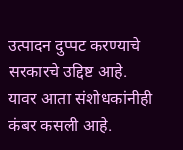उत्पादन दुप्पट करण्याचे सरकारचे उद्दिष्ट आहे. यावर आता संशोधकांनीही कंबर कसली आहे.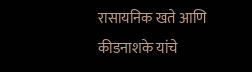रासायनिक खते आणि कीडनाशके यांचे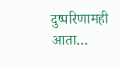दुष्परिणामही आता…